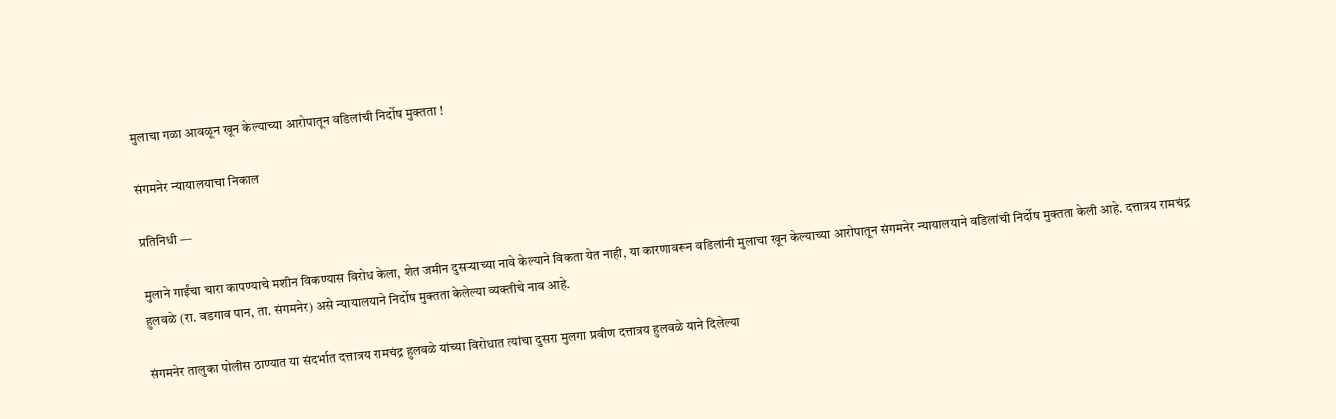मुलाचा गळा आवळून खून केल्याच्या आरोपातून वडिलांची निर्दोष मुक्तता !

संगमनेर न्यायालयाचा निकाल

प्रतिनिधी —

मुलाने गाईंचा चारा कापण्याचे मशीन विकण्यास विरोध केला, शेत जमीन दुसऱ्याच्या नावे केल्याने विकता येत नाही, या कारणावरून वडिलांनी मुलाचा खून केल्याच्या आरोपातून संगमनेर न्यायालयाने वडिलांची निर्दोष मुक्तता केली आहे. दत्तात्रय रामचंद्र हुलवळे (रा. वडगाव पान, ता. संगमनेर) असे न्यायालयाने निर्दोष मुक्तता केलेल्या व्यक्तीचे नाव आहे.

संगमनेर तालुका पोलीस ठाण्यात या संदर्भात दत्तात्रय रामचंद्र हुलवळे यांच्या विरोधात त्यांचा दुसरा मुलगा प्रवीण दत्तात्रय हुलवळे याने दिलेल्या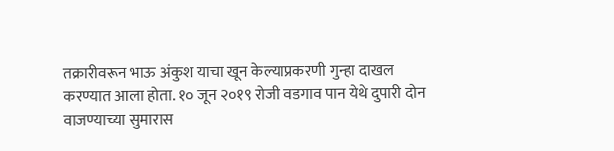तक्रारीवरून भाऊ अंकुश याचा खून केल्याप्रकरणी गुन्हा दाखल करण्यात आला होता. १० जून २०१९ रोजी वडगाव पान येथे दुपारी दोन वाजण्याच्या सुमारास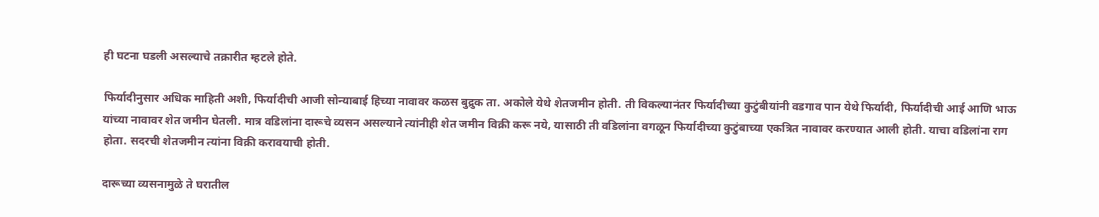ही घटना घडली असल्याचे तक्रारीत म्हटले होते.

फिर्यादीनुसार अधिक माहिती अशी, फिर्यादीची आजी सोन्याबाई हिच्या नावावर कळस बुद्रुक ता. अकोले येथे शेतजमीन होती. ती विकल्यानंतर फिर्यादीच्या कुटुंबीयांनी वडगाव पान येथे फिर्यादी, फिर्यादीची आई आणि भाऊ यांच्या नावावर शेत जमीन घेतली. मात्र वडिलांना दारूचे व्यसन असल्याने त्यांनीही शेत जमीन विक्री करू नये, यासाठी ती वडिलांना वगळून फिर्यादीच्या कुटुंबाच्या एकत्रित नावावर करण्यात आली होती. याचा वडिलांना राग होता. सदरची शेतजमीन त्यांना विक्री करावयाची होती.

दारूच्या व्यसनामुळे ते घरातील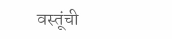वस्तूंची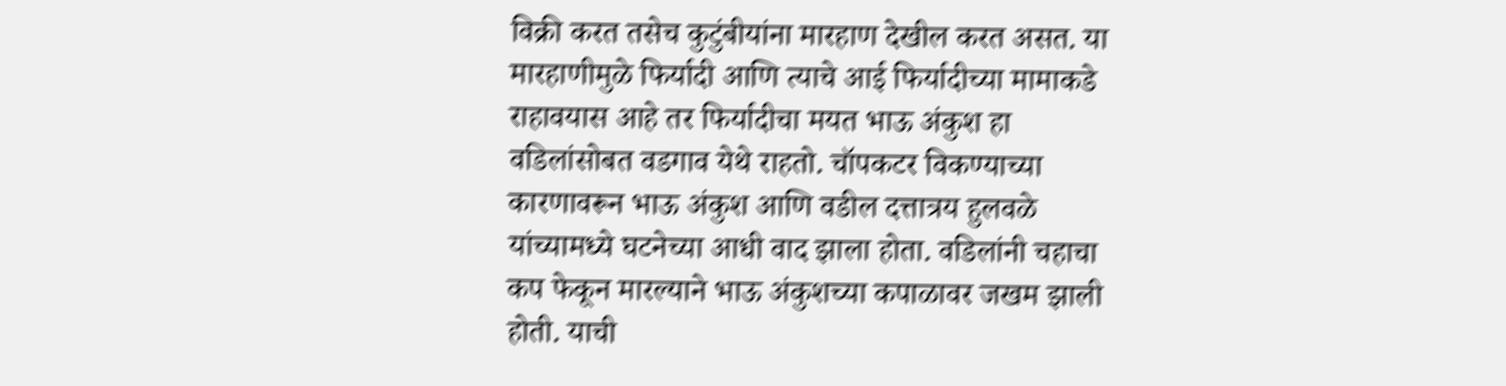विक्री करत तसेच कुटुंबीयांना मारहाण देखील करत असत. या मारहाणीमुळे फिर्यादी आणि त्याचे आई फिर्यादीच्या मामाकडे राहावयास आहे तर फिर्यादीचा मयत भाऊ अंकुश हा वडिलांसोबत वडगाव येथे राहतो. चॉपकटर विकण्याच्या कारणावरून भाऊ अंकुश आणि वडील दत्तात्रय हुलवळे यांच्यामध्ये घटनेच्या आधी वाद झाला होता. वडिलांनी चहाचा कप फेकून मारल्याने भाऊ अंकुशच्या कपाळावर जखम झाली होती. याची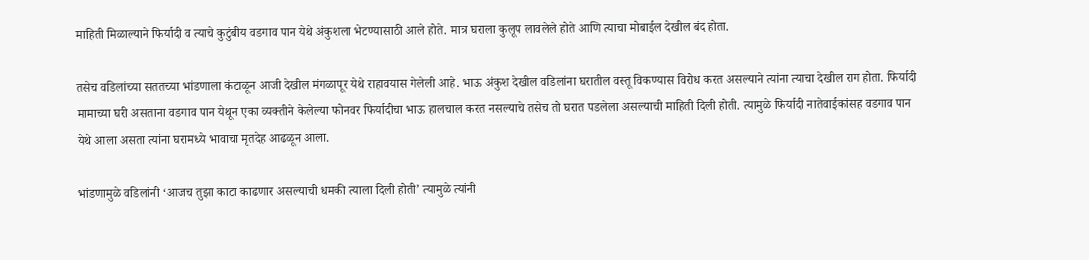माहिती मिळाल्याने फिर्यादी व त्याचे कुटुंबीय वडगाव पान येथे अंकुशला भेटण्यासाठी आले होते. मात्र घराला कुलूप लावलेले होते आणि त्याचा मोबाईल देखील बंद होता.

तसेच वडिलांच्या सततच्या भांडणाला कंटाळून आजी देखील मंगळापूर येथे राहावयास गेलेली आहे. भाऊ अंकुश देखील वडिलांना घरातील वस्तू विकण्यास विरोध करत असल्याने त्यांना त्याचा देखील राग होता. फिर्यादी मामाच्या घरी असताना वडगाव पान येथून एका व्यक्तीने केलेल्या फोनवर फिर्यादीचा भाऊ हालचाल करत नसल्याचे तसेच तो घरात पडलेला असल्याची माहिती दिली होती. त्यामुळे फिर्यादी नातेवाईकांसह वडगाव पान येथे आला असता त्यांना घरामध्ये भावाचा मृतदेह आढळून आला.

भांडणामुळे वडिलांनी ‘आजच तुझा काटा काढणार असल्याची धमकी त्याला दिली होती’ त्यामुळे त्यांनी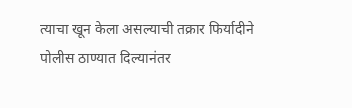त्याचा खून केला असल्याची तक्रार फिर्यादीने पोलीस ठाण्यात दिल्यानंतर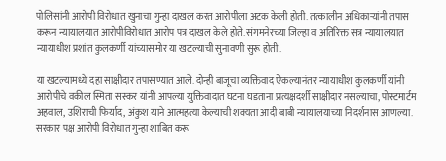पोलिसांनी आरोपी विरोधात खुनाचा गुन्हा दाखल करत आरोपीला अटक केली होती. तत्कालीन अधिकाऱ्यांनी तपास करून न्यायालयात आरोपीविरोधात आरोप पत्र दाखल केले होते. संगमनेरच्या जिल्हा व अतिरिक्त सत्र न्यायालयात न्यायाधीश प्रशांत कुलकर्णी यांच्यासमोर या खटल्याची सुनावणी सुरू होती.

या खटल्यामध्ये दहा साक्षीदार तपासण्यात आले. दोन्ही बाजूचा व्यक्तिवाद ऐकल्यानंतर न्यायाधीश कुलकर्णी यांनी आरोपीचे वकील स्मिता सस्कर यांनी आपल्या युक्तिवादात घटना घडताना प्रत्यक्षदर्शी साक्षीदार नसल्याचा, पोस्टमार्टम अहवाल, उशिराची फिर्याद, अंकुश याने आत्महत्या केल्याची शक्यता आदी बाबी न्यायालयाच्या निदर्शनास आणल्या. सरकार पक्ष आरोपी विरोधात गुन्हा शाबित करू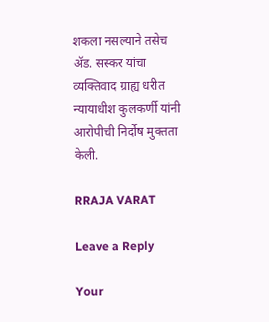शकला नसल्याने तसेच ॲड. सस्कर यांचा व्यक्तिवाद ग्राह्य धरीत न्यायाधीश कुलकर्णी यांनी आरोपीची निर्दोष मुक्तता केली.

RRAJA VARAT

Leave a Reply

Your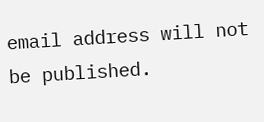email address will not be published.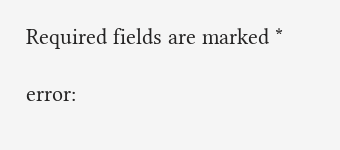Required fields are marked *

error: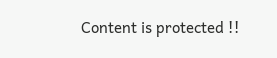Content is protected !!